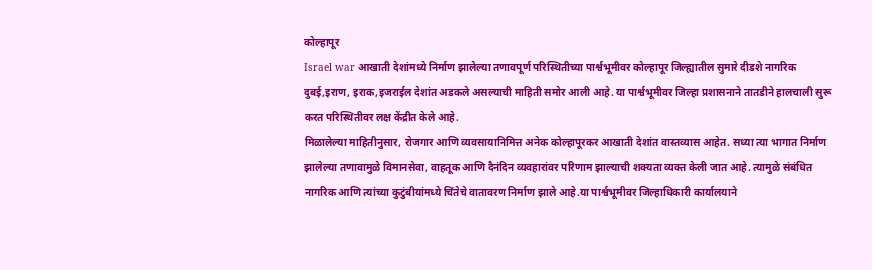कोल्हापूर
Israel war आखाती देशांमध्ये निर्माण झालेल्या तणावपूर्ण परिस्थितीच्या पार्श्वभूमीवर कोल्हापूर जिल्ह्यातील सुमारे दीडशे नागरिक दुबई,इराण, इराक,इजराईल देशांत अडकले असल्याची माहिती समोर आली आहे. या पार्श्वभूमीवर जिल्हा प्रशासनाने तातडीने हालचाली सुरू करत परिस्थितीवर लक्ष केंद्रीत केले आहे.
मिळालेल्या माहितीनुसार, रोजगार आणि व्यवसायानिमित्त अनेक कोल्हापूरकर आखाती देशांत वास्तव्यास आहेत. सध्या त्या भागात निर्माण झालेल्या तणावामुळे विमानसेवा, वाहतूक आणि दैनंदिन व्यवहारांवर परिणाम झाल्याची शक्यता व्यक्त केली जात आहे. त्यामुळे संबंधित नागरिक आणि त्यांच्या कुटुंबीयांमध्ये चिंतेचे वातावरण निर्माण झाले आहे.या पार्श्वभूमीवर जिल्हाधिकारी कार्यालयाने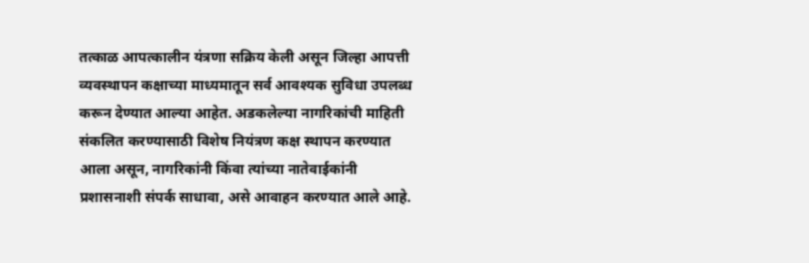तत्काळ आपत्कालीन यंत्रणा सक्रिय केली असून जिल्हा आपत्ती व्यवस्थापन कक्षाच्या माध्यमातून सर्व आवश्यक सुविधा उपलब्ध करून देण्यात आल्या आहेत. अडकलेल्या नागरिकांची माहिती संकलित करण्यासाठी विशेष नियंत्रण कक्ष स्थापन करण्यात आला असून, नागरिकांनी किंवा त्यांच्या नातेवाईकांनी प्रशासनाशी संपर्क साधावा, असे आवाहन करण्यात आले आहे.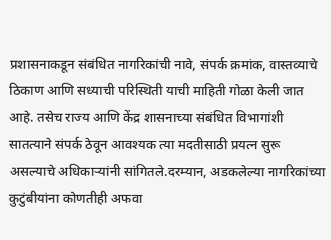प्रशासनाकडून संबंधित नागरिकांची नावे, संपर्क क्रमांक, वास्तव्याचे ठिकाण आणि सध्याची परिस्थिती याची माहिती गोळा केली जात आहे. तसेच राज्य आणि केंद्र शासनाच्या संबंधित विभागांशी सातत्याने संपर्क ठेवून आवश्यक त्या मदतीसाठी प्रयत्न सुरू असल्याचे अधिकाऱ्यांनी सांगितले.दरम्यान, अडकलेल्या नागरिकांच्या कुटुंबीयांना कोणतीही अफवा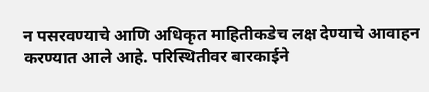न पसरवण्याचे आणि अधिकृत माहितीकडेच लक्ष देण्याचे आवाहन करण्यात आले आहे. परिस्थितीवर बारकाईने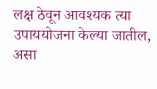लक्ष ठेवून आवश्यक त्या उपाययोजना केल्या जातील, असा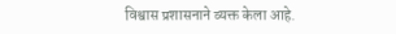विश्वास प्रशासनाने व्यक्त केला आहे.